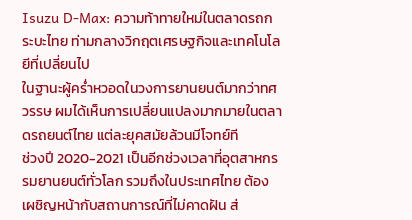Isuzu D-Max: ความท้าทายใหม่ในตลาดรถกระบะไทย ท่ามกลางวิกฤตเศรษฐกิจและเทคโนโลยีที่เปลี่ยนไป
ในฐานะผู้คร่ำหวอดในวงการยานยนต์มากว่าทศวรรษ ผมได้เห็นการเปลี่ยนแปลงมากมายในตลาดรถยนต์ไทย แต่ละยุคสมัยล้วนมีโจทย์ที
ช่วงปี 2020-2021 เป็นอีกช่วงเวลาที่อุตสาหกรรมยานยนต์ทั่วโลก รวมถึงในประเทศไทย ต้องเผชิญหน้ากับสถานการณ์ที่ไม่คาดฝัน ส่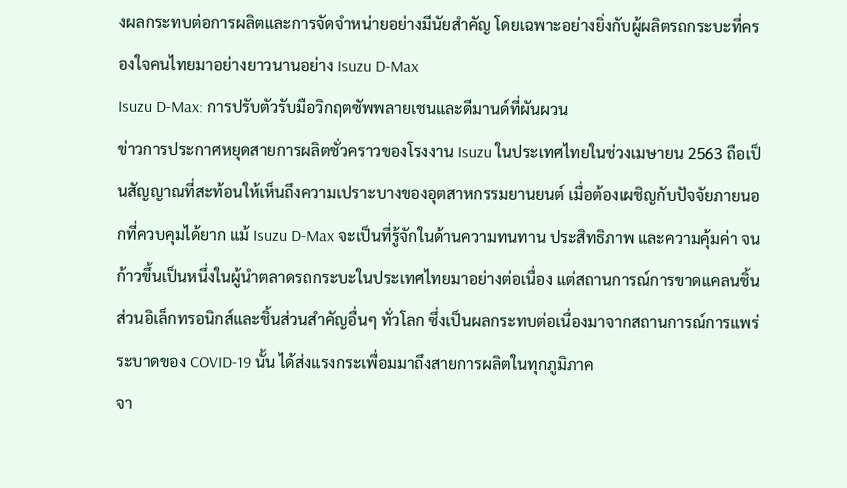งผลกระทบต่อการผลิตและการจัดจำหน่ายอย่างมีนัยสำคัญ โดยเฉพาะอย่างยิ่งกับผู้ผลิตรถกระบะที่ครองใจคนไทยมาอย่างยาวนานอย่าง Isuzu D-Max
Isuzu D-Max: การปรับตัวรับมือวิกฤตซัพพลายเชนและดีมานด์ที่ผันผวน
ข่าวการประกาศหยุดสายการผลิตชั่วคราวของโรงงาน Isuzu ในประเทศไทยในช่วงเมษายน 2563 ถือเป็นสัญญาณที่สะท้อนให้เห็นถึงความเปราะบางของอุตสาหกรรมยานยนต์ เมื่อต้องเผชิญกับปัจจัยภายนอกที่ควบคุมได้ยาก แม้ Isuzu D-Max จะเป็นที่รู้จักในด้านความทนทาน ประสิทธิภาพ และความคุ้มค่า จนก้าวขึ้นเป็นหนึ่งในผู้นำตลาดรถกระบะในประเทศไทยมาอย่างต่อเนื่อง แต่สถานการณ์การขาดแคลนชิ้นส่วนอิเล็กทรอนิกส์และชิ้นส่วนสำคัญอื่นๆ ทั่วโลก ซึ่งเป็นผลกระทบต่อเนื่องมาจากสถานการณ์การแพร่ระบาดของ COVID-19 นั้น ได้ส่งแรงกระเพื่อมมาถึงสายการผลิตในทุกภูมิภาค
จา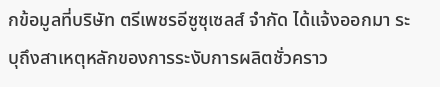กข้อมูลที่บริษัท ตรีเพชรอีซูซุเซลส์ จำกัด ได้แจ้งออกมา ระบุถึงสาเหตุหลักของการระงับการผลิตชั่วคราว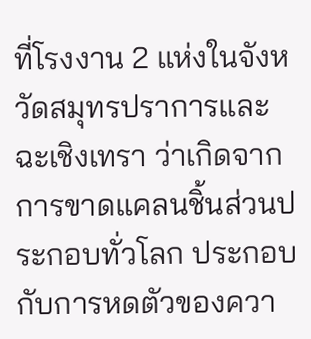ที่โรงงาน 2 แห่งในจังหวัดสมุทรปราการและฉะเชิงเทรา ว่าเกิดจากการขาดแคลนชิ้นส่วนประกอบทั่วโลก ประกอบกับการหดตัวของควา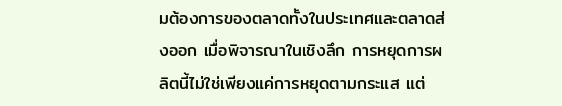มต้องการของตลาดทั้งในประเทศและตลาดส่งออก เมื่อพิจารณาในเชิงลึก การหยุดการผลิตนี้ไม่ใช่เพียงแค่การหยุดตามกระแส แต่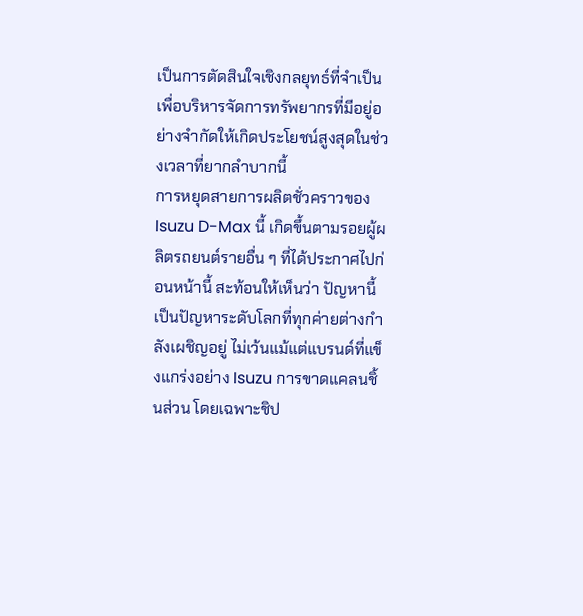เป็นการตัดสินใจเชิงกลยุทธ์ที่จำเป็น เพื่อบริหารจัดการทรัพยากรที่มีอยู่อย่างจำกัดให้เกิดประโยชน์สูงสุดในช่วงเวลาที่ยากลำบากนี้
การหยุดสายการผลิตชั่วคราวของ Isuzu D-Max นี้ เกิดขึ้นตามรอยผู้ผลิตรถยนต์รายอื่น ๆ ที่ได้ประกาศไปก่อนหน้านี้ สะท้อนให้เห็นว่า ปัญหานี้เป็นปัญหาระดับโลกที่ทุกค่ายต่างกำลังเผชิญอยู่ ไม่เว้นแม้แต่แบรนด์ที่แข็งแกร่งอย่าง Isuzu การขาดแคลนชิ้นส่วน โดยเฉพาะชิป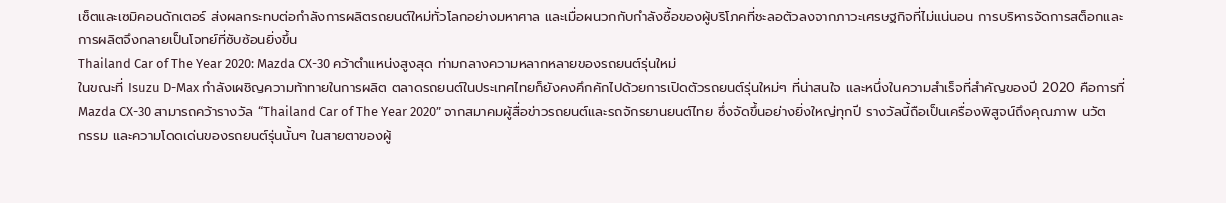เซ็ตและเซมิคอนดักเตอร์ ส่งผลกระทบต่อกำลังการผลิตรถยนต์ใหม่ทั่วโลกอย่างมหาศาล และเมื่อผนวกกับกำลังซื้อของผู้บริโภคที่ชะลอตัวลงจากภาวะเศรษฐกิจที่ไม่แน่นอน การบริหารจัดการสต็อกและการผลิตจึงกลายเป็นโจทย์ที่ซับซ้อนยิ่งขึ้น
Thailand Car of The Year 2020: Mazda CX-30 คว้าตำแหน่งสูงสุด ท่ามกลางความหลากหลายของรถยนต์รุ่นใหม่
ในขณะที่ Isuzu D-Max กำลังเผชิญความท้าทายในการผลิต ตลาดรถยนต์ในประเทศไทยก็ยังคงคึกคักไปด้วยการเปิดตัวรถยนต์รุ่นใหม่ๆ ที่น่าสนใจ และหนึ่งในความสำเร็จที่สำคัญของปี 2020 คือการที่ Mazda CX-30 สามารถคว้ารางวัล “Thailand Car of The Year 2020” จากสมาคมผู้สื่อข่าวรถยนต์และรถจักรยานยนต์ไทย ซึ่งจัดขึ้นอย่างยิ่งใหญ่ทุกปี รางวัลนี้ถือเป็นเครื่องพิสูจน์ถึงคุณภาพ นวัตกรรม และความโดดเด่นของรถยนต์รุ่นนั้นๆ ในสายตาของผู้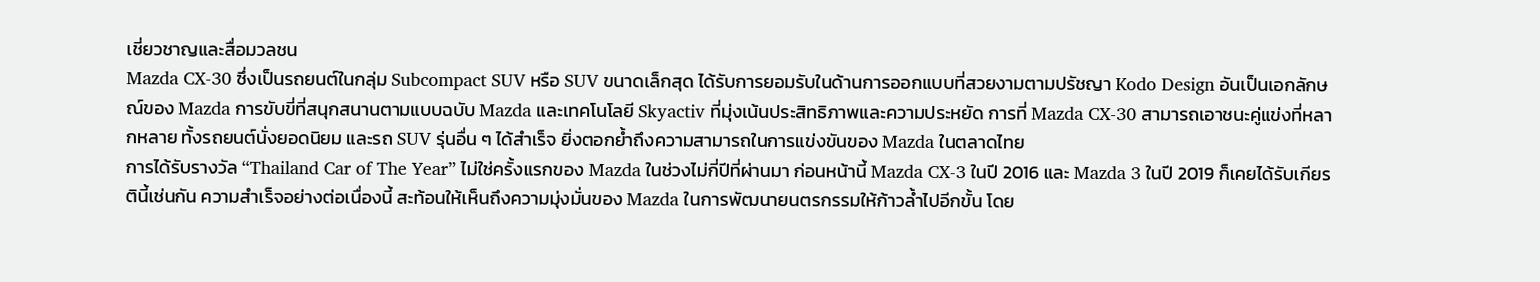เชี่ยวชาญและสื่อมวลชน
Mazda CX-30 ซึ่งเป็นรถยนต์ในกลุ่ม Subcompact SUV หรือ SUV ขนาดเล็กสุด ได้รับการยอมรับในด้านการออกแบบที่สวยงามตามปรัชญา Kodo Design อันเป็นเอกลักษณ์ของ Mazda การขับขี่ที่สนุกสนานตามแบบฉบับ Mazda และเทคโนโลยี Skyactiv ที่มุ่งเน้นประสิทธิภาพและความประหยัด การที่ Mazda CX-30 สามารถเอาชนะคู่แข่งที่หลากหลาย ทั้งรถยนต์นั่งยอดนิยม และรถ SUV รุ่นอื่น ๆ ได้สำเร็จ ยิ่งตอกย้ำถึงความสามารถในการแข่งขันของ Mazda ในตลาดไทย
การได้รับรางวัล “Thailand Car of The Year” ไม่ใช่ครั้งแรกของ Mazda ในช่วงไม่กี่ปีที่ผ่านมา ก่อนหน้านี้ Mazda CX-3 ในปี 2016 และ Mazda 3 ในปี 2019 ก็เคยได้รับเกียรตินี้เช่นกัน ความสำเร็จอย่างต่อเนื่องนี้ สะท้อนให้เห็นถึงความมุ่งมั่นของ Mazda ในการพัฒนายนตรกรรมให้ก้าวล้ำไปอีกขั้น โดย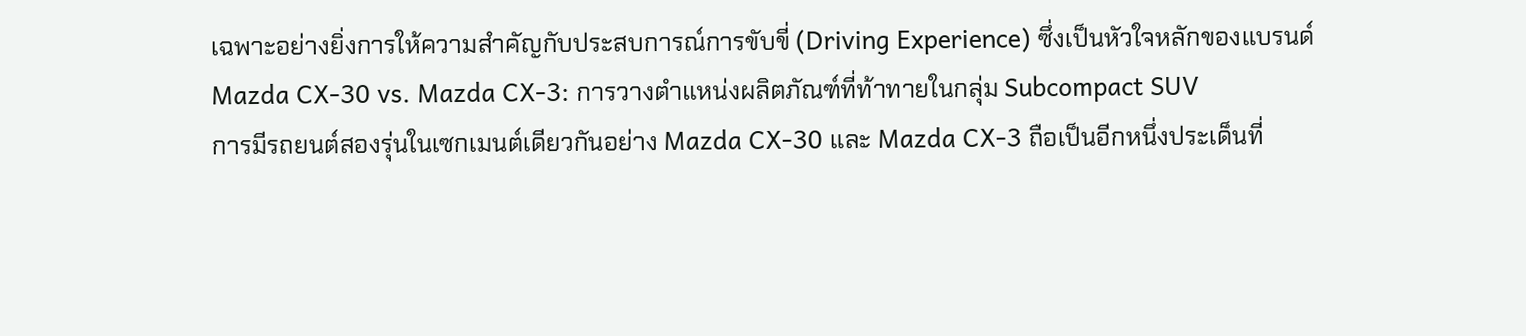เฉพาะอย่างยิ่งการให้ความสำคัญกับประสบการณ์การขับขี่ (Driving Experience) ซึ่งเป็นหัวใจหลักของแบรนด์
Mazda CX-30 vs. Mazda CX-3: การวางตำแหน่งผลิตภัณฑ์ที่ท้าทายในกลุ่ม Subcompact SUV
การมีรถยนต์สองรุ่นในเซกเมนต์เดียวกันอย่าง Mazda CX-30 และ Mazda CX-3 ถือเป็นอีกหนึ่งประเด็นที่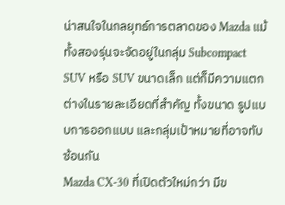น่าสนใจในกลยุทธ์การตลาดของ Mazda แม้ทั้งสองรุ่นจะจัดอยู่ในกลุ่ม Subcompact SUV หรือ SUV ขนาดเล็ก แต่ก็มีความแตกต่างในรายละเอียดที่สำคัญ ทั้งขนาด รูปแบบการออกแบบ และกลุ่มเป้าหมายที่อาจทับซ้อนกัน
Mazda CX-30 ที่เปิดตัวใหม่กว่า มีข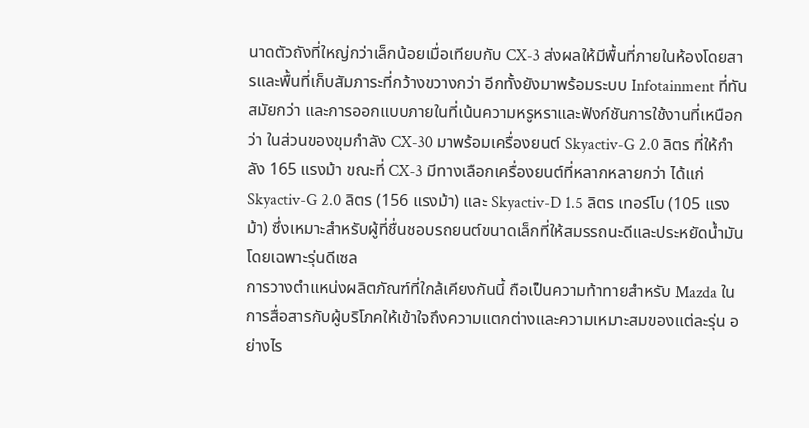นาดตัวถังที่ใหญ่กว่าเล็กน้อยเมื่อเทียบกับ CX-3 ส่งผลให้มีพื้นที่ภายในห้องโดยสารและพื้นที่เก็บสัมภาระที่กว้างขวางกว่า อีกทั้งยังมาพร้อมระบบ Infotainment ที่ทันสมัยกว่า และการออกแบบภายในที่เน้นความหรูหราและฟังก์ชันการใช้งานที่เหนือกว่า ในส่วนของขุมกำลัง CX-30 มาพร้อมเครื่องยนต์ Skyactiv-G 2.0 ลิตร ที่ให้กำลัง 165 แรงม้า ขณะที่ CX-3 มีทางเลือกเครื่องยนต์ที่หลากหลายกว่า ได้แก่ Skyactiv-G 2.0 ลิตร (156 แรงม้า) และ Skyactiv-D 1.5 ลิตร เทอร์โบ (105 แรงม้า) ซึ่งเหมาะสำหรับผู้ที่ชื่นชอบรถยนต์ขนาดเล็กที่ให้สมรรถนะดีและประหยัดน้ำมัน โดยเฉพาะรุ่นดีเซล
การวางตำแหน่งผลิตภัณฑ์ที่ใกล้เคียงกันนี้ ถือเป็นความท้าทายสำหรับ Mazda ในการสื่อสารกับผู้บริโภคให้เข้าใจถึงความแตกต่างและความเหมาะสมของแต่ละรุ่น อย่างไร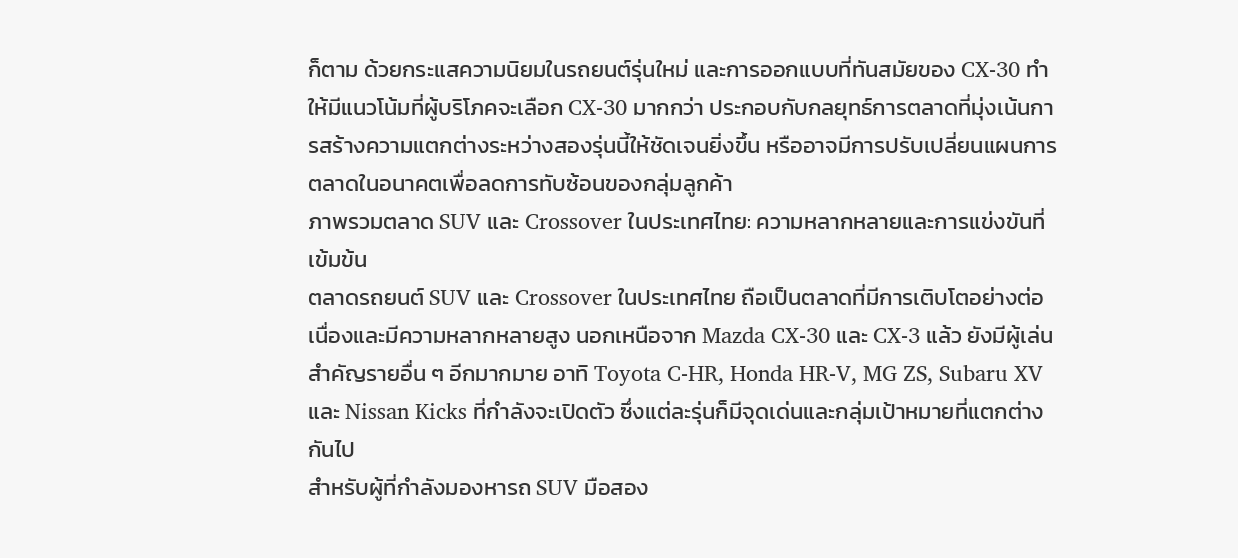ก็ตาม ด้วยกระแสความนิยมในรถยนต์รุ่นใหม่ และการออกแบบที่ทันสมัยของ CX-30 ทำให้มีแนวโน้มที่ผู้บริโภคจะเลือก CX-30 มากกว่า ประกอบกับกลยุทธ์การตลาดที่มุ่งเน้นการสร้างความแตกต่างระหว่างสองรุ่นนี้ให้ชัดเจนยิ่งขึ้น หรืออาจมีการปรับเปลี่ยนแผนการตลาดในอนาคตเพื่อลดการทับซ้อนของกลุ่มลูกค้า
ภาพรวมตลาด SUV และ Crossover ในประเทศไทย: ความหลากหลายและการแข่งขันที่เข้มข้น
ตลาดรถยนต์ SUV และ Crossover ในประเทศไทย ถือเป็นตลาดที่มีการเติบโตอย่างต่อเนื่องและมีความหลากหลายสูง นอกเหนือจาก Mazda CX-30 และ CX-3 แล้ว ยังมีผู้เล่นสำคัญรายอื่น ๆ อีกมากมาย อาทิ Toyota C-HR, Honda HR-V, MG ZS, Subaru XV และ Nissan Kicks ที่กำลังจะเปิดตัว ซึ่งแต่ละรุ่นก็มีจุดเด่นและกลุ่มเป้าหมายที่แตกต่างกันไป
สำหรับผู้ที่กำลังมองหารถ SUV มือสอง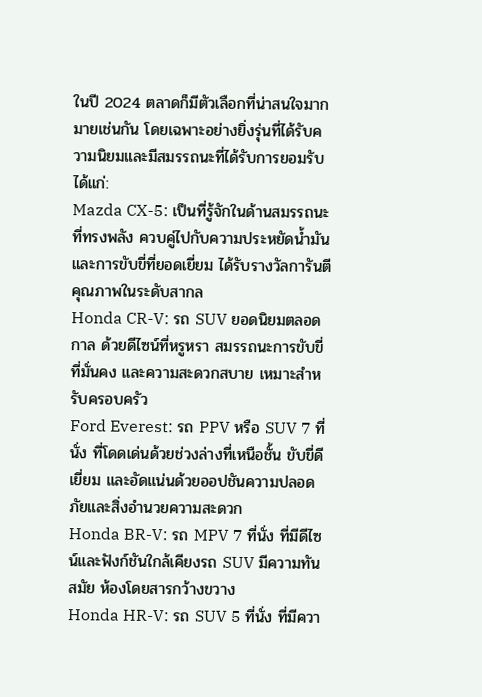ในปี 2024 ตลาดก็มีตัวเลือกที่น่าสนใจมากมายเช่นกัน โดยเฉพาะอย่างยิ่งรุ่นที่ได้รับความนิยมและมีสมรรถนะที่ได้รับการยอมรับ ได้แก่:
Mazda CX-5: เป็นที่รู้จักในด้านสมรรถนะที่ทรงพลัง ควบคู่ไปกับความประหยัดน้ำมัน และการขับขี่ที่ยอดเยี่ยม ได้รับรางวัลการันตีคุณภาพในระดับสากล
Honda CR-V: รถ SUV ยอดนิยมตลอดกาล ด้วยดีไซน์ที่หรูหรา สมรรถนะการขับขี่ที่มั่นคง และความสะดวกสบาย เหมาะสำหรับครอบครัว
Ford Everest: รถ PPV หรือ SUV 7 ที่นั่ง ที่โดดเด่นด้วยช่วงล่างที่เหนือชั้น ขับขี่ดีเยี่ยม และอัดแน่นด้วยออปชันความปลอดภัยและสิ่งอำนวยความสะดวก
Honda BR-V: รถ MPV 7 ที่นั่ง ที่มีดีไซน์และฟังก์ชันใกล้เคียงรถ SUV มีความทันสมัย ห้องโดยสารกว้างขวาง
Honda HR-V: รถ SUV 5 ที่นั่ง ที่มีควา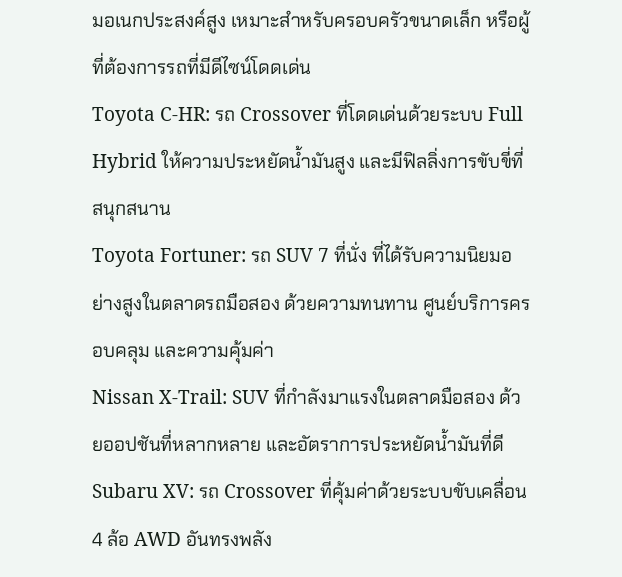มอเนกประสงค์สูง เหมาะสำหรับครอบครัวขนาดเล็ก หรือผู้ที่ต้องการรถที่มีดีไซน์โดดเด่น
Toyota C-HR: รถ Crossover ที่โดดเด่นด้วยระบบ Full Hybrid ให้ความประหยัดน้ำมันสูง และมีฟิลลิ่งการขับขี่ที่สนุกสนาน
Toyota Fortuner: รถ SUV 7 ที่นั่ง ที่ได้รับความนิยมอย่างสูงในตลาดรถมือสอง ด้วยความทนทาน ศูนย์บริการครอบคลุม และความคุ้มค่า
Nissan X-Trail: SUV ที่กำลังมาแรงในตลาดมือสอง ด้วยออปชันที่หลากหลาย และอัตราการประหยัดน้ำมันที่ดี
Subaru XV: รถ Crossover ที่คุ้มค่าด้วยระบบขับเคลื่อน 4 ล้อ AWD อันทรงพลัง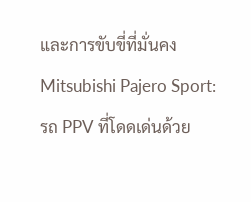และการขับขี่ที่มั่นคง
Mitsubishi Pajero Sport: รถ PPV ที่โดดเด่นด้วย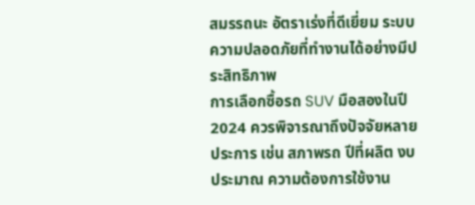สมรรถนะ อัตราเร่งที่ดีเยี่ยม ระบบความปลอดภัยที่ทำงานได้อย่างมีประสิทธิภาพ
การเลือกซื้อรถ SUV มือสองในปี 2024 ควรพิจารณาถึงปัจจัยหลายประการ เช่น สภาพรถ ปีที่ผลิต งบประมาณ ความต้องการใช้งาน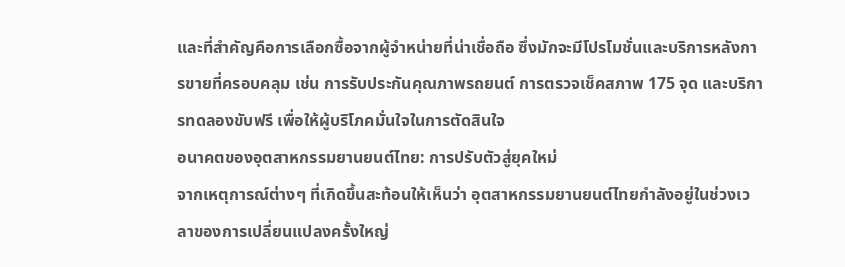และที่สำคัญคือการเลือกซื้อจากผู้จำหน่ายที่น่าเชื่อถือ ซึ่งมักจะมีโปรโมชั่นและบริการหลังการขายที่ครอบคลุม เช่น การรับประกันคุณภาพรถยนต์ การตรวจเช็คสภาพ 175 จุด และบริการทดลองขับฟรี เพื่อให้ผู้บริโภคมั่นใจในการตัดสินใจ
อนาคตของอุตสาหกรรมยานยนต์ไทย: การปรับตัวสู่ยุคใหม่
จากเหตุการณ์ต่างๆ ที่เกิดขึ้นสะท้อนให้เห็นว่า อุตสาหกรรมยานยนต์ไทยกำลังอยู่ในช่วงเวลาของการเปลี่ยนแปลงครั้งใหญ่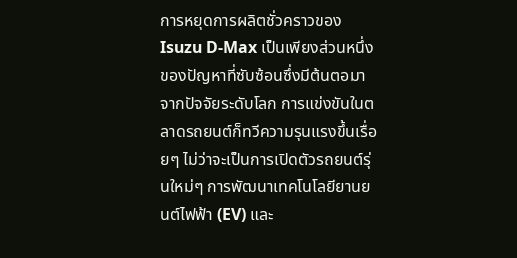การหยุดการผลิตชั่วคราวของ Isuzu D-Max เป็นเพียงส่วนหนึ่งของปัญหาที่ซับซ้อนซึ่งมีต้นตอมาจากปัจจัยระดับโลก การแข่งขันในตลาดรถยนต์ก็ทวีความรุนแรงขึ้นเรื่อยๆ ไม่ว่าจะเป็นการเปิดตัวรถยนต์รุ่นใหม่ๆ การพัฒนาเทคโนโลยียานยนต์ไฟฟ้า (EV) และ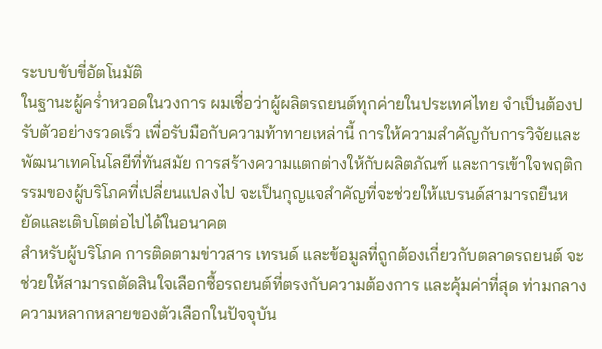ระบบขับขี่อัตโนมัติ
ในฐานะผู้คร่ำหวอดในวงการ ผมเชื่อว่าผู้ผลิตรถยนต์ทุกค่ายในประเทศไทย จำเป็นต้องปรับตัวอย่างรวดเร็ว เพื่อรับมือกับความท้าทายเหล่านี้ การให้ความสำคัญกับการวิจัยและพัฒนาเทคโนโลยีที่ทันสมัย การสร้างความแตกต่างให้กับผลิตภัณฑ์ และการเข้าใจพฤติกรรมของผู้บริโภคที่เปลี่ยนแปลงไป จะเป็นกุญแจสำคัญที่จะช่วยให้แบรนด์สามารถยืนหยัดและเติบโตต่อไปได้ในอนาคต
สำหรับผู้บริโภค การติดตามข่าวสาร เทรนด์ และข้อมูลที่ถูกต้องเกี่ยวกับตลาดรถยนต์ จะช่วยให้สามารถตัดสินใจเลือกซื้อรถยนต์ที่ตรงกับความต้องการ และคุ้มค่าที่สุด ท่ามกลางความหลากหลายของตัวเลือกในปัจจุบัน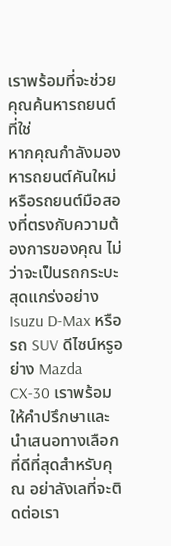เราพร้อมที่จะช่วยคุณค้นหารถยนต์ที่ใช่
หากคุณกำลังมองหารถยนต์คันใหม่ หรือรถยนต์มือสองที่ตรงกับความต้องการของคุณ ไม่ว่าจะเป็นรถกระบะสุดแกร่งอย่าง Isuzu D-Max หรือรถ SUV ดีไซน์หรูอย่าง Mazda CX-30 เราพร้อมให้คำปรึกษาและนำเสนอทางเลือกที่ดีที่สุดสำหรับคุณ อย่าลังเลที่จะติดต่อเรา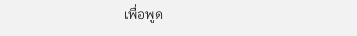เพื่อพูด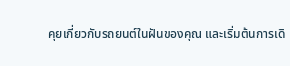คุยเกี่ยวกับรถยนต์ในฝันของคุณ และเริ่มต้นการเดิ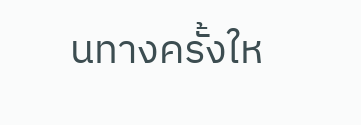นทางครั้งให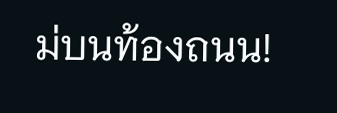ม่บนท้องถนน!